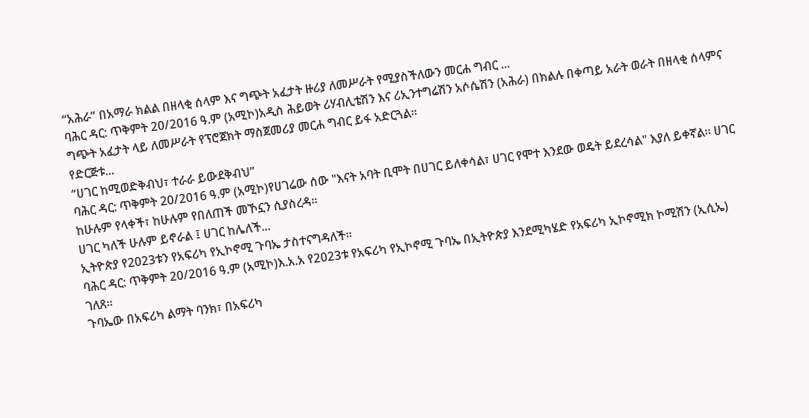“አሕራ” በአማራ ክልል በዘላቂ ሰላም እና ግጭት አፈታት ዙሪያ ለመሥራት የሚያስችለውን መርሐ ግብር ...
ባሕር ዳር: ጥቅምት 20/2016 ዓ.ም (አሚኮ)አዲስ ሕይወት ሪሃብሊቴሽን እና ሪኢንተግሬሽን አሶሴሽን (አሕራ) በክልሉ በቀጣይ አራት ወራት በዘላቂ ሰላምና ግጭት አፈታት ላይ ለመሥራት የፕሮጀክት ማስጀመሪያ መርሐ ግብር ይፋ አድርጓል።
የድርጅቱ...
“ሀገር ከሚወድቅብህ፣ ተራራ ይውደቅብህ”
ባሕር ዳር: ጥቅምት 20/2016 ዓ.ም (አሚኮ)የሀገሬው ሰው "እናት አባት ቢሞት በሀገር ይለቀሳል፣ ሀገር የሞተ እንደው ወዴት ይደረሳል" እያለ ይቀኛል። ሀገር ከሁሉም የላቀች፣ ከሁሉም የበለጠች መኾኗን ሲያስረዳ።
ሀገር ካለች ሁሉም ይኖራል ፤ ሀገር ከሌለች...
ኢትዮጵያ የ2023ቱን የአፍሪካ የኢኮኖሚ ጉባኤ ታስተናግዳለች።
ባሕር ዳር: ጥቅምት 20/2016 ዓ.ም (አሚኮ)እ᎐አ᎐አ የ2023ቱ የአፍሪካ የኢኮኖሚ ጉባኤ በኢትዮጵያ እንደሚካሄድ የአፍሪካ ኢኮኖሚክ ኮሚሽን (ኢሲኤ) ገለጸ።
ጉባኤው በአፍሪካ ልማት ባንክ፣ በአፍሪካ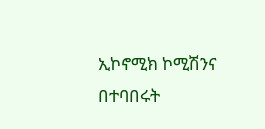ኢኮኖሚክ ኮሚሽንና በተባበሩት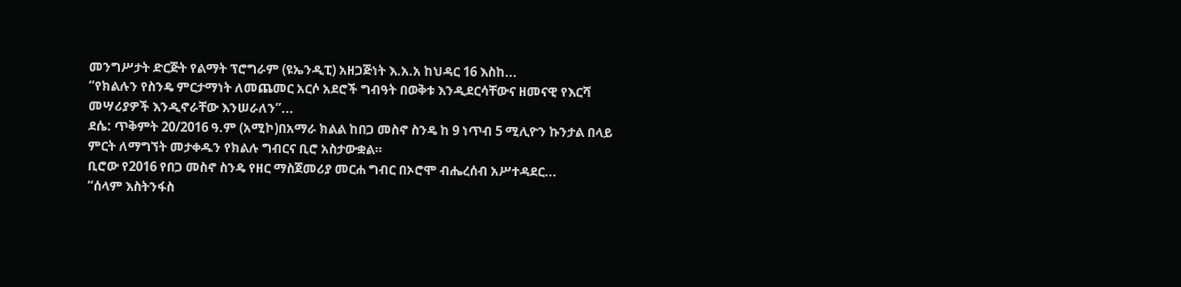መንግሥታት ድርጅት የልማት ፕሮግራም (ዩኤንዲፒ) አዘጋጅነት እ.አ.አ ከህዳር 16 እስከ...
“የክልሉን የስንዴ ምርታማነት ለመጨመር አርሶ አደሮች ግብዓት በወቅቱ እንዲደርሳቸውና ዘመናዊ የእርሻ መሣሪያዎች እንዲኖራቸው እንሠራለን”...
ደሴ: ጥቅምት 20/2016 ዓ.ም (አሚኮ)በአማራ ክልል ከበጋ መስኖ ስንዴ ከ 9 ነጥብ 5 ሚሊዮን ኩንታል በላይ ምርት ለማግኘት መታቀዱን የክልሉ ግብርና ቢሮ አስታውቋል።
ቢሮው የ2016 የበጋ መስኖ ስንዴ የዘር ማስጀመሪያ መርሐ ግብር በኦሮሞ ብሔረሰብ አሥተዳደር...
“ሰላም እስትንፋስ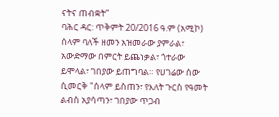ናትና ጠብቋት”
ባሕር ዳር: ጥቅምት 20/2016 ዓ.ም (አሚኮ) ሰላም ባለች ዘመን አዝመራው ያምራል፣ አውድማው በምርት ይጨነቃል፣ ጎተራው ይሞላል፣ ገበያው ይጠግባል። የሀገሬው ሰው ሲመርቅ "ሰላም ይስጠን፣ የእለት ጉርስ የዓመት ልብስ አያሳጣን፣ ገበያው ጥጋብ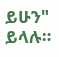ይሁን" ይላሉ።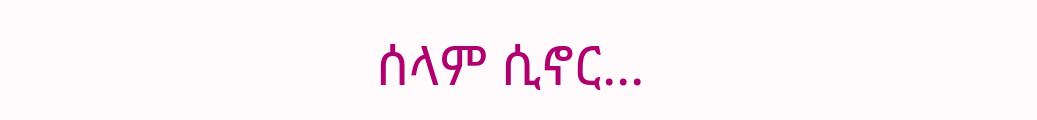ሰላም ሲኖር...